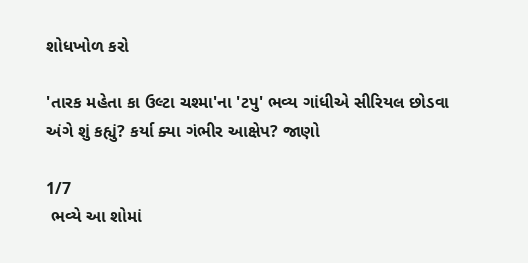શોધખોળ કરો

'તારક મહેતા કા ઉલ્ટા ચશ્મા'ના 'ટપુ' ભવ્ય ગાંધીએ સીરિયલ છોડવા અંગે શું કહ્યું? કર્યા ક્યા ગંભીર આક્ષેપ? જાણો

1/7
 ભવ્યે આ શોમાં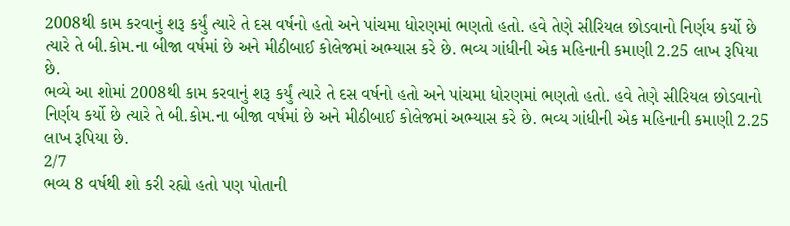2008થી કામ કરવાનું શરૂ કર્યું ત્યારે તે દસ વર્ષનો હતો અને પાંચમા ધોરણમાં ભણતો હતો. હવે તેણે સીરિયલ છોડવાનો નિર્ણય કર્યો છે ત્યારે તે બી.કોમ.ના બીજા વર્ષમાં છે અને મીઠીબાઈ કોલેજમાં અભ્યાસ કરે છે. ભવ્ય ગાંધીની એક મહિનાની કમાણી 2.25 લાખ રૂપિયા છે.
ભવ્યે આ શોમાં 2008થી કામ કરવાનું શરૂ કર્યું ત્યારે તે દસ વર્ષનો હતો અને પાંચમા ધોરણમાં ભણતો હતો. હવે તેણે સીરિયલ છોડવાનો નિર્ણય કર્યો છે ત્યારે તે બી.કોમ.ના બીજા વર્ષમાં છે અને મીઠીબાઈ કોલેજમાં અભ્યાસ કરે છે. ભવ્ય ગાંધીની એક મહિનાની કમાણી 2.25 લાખ રૂપિયા છે.
2/7
ભવ્ય 8 વર્ષથી શો કરી રહ્યો હતો પણ પોતાની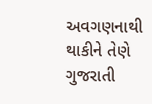અવગણનાથી થાકીને તેણે ગુજરાતી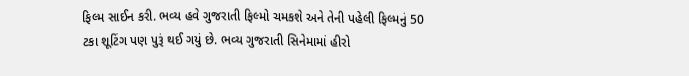ફિલ્મ સાઈન કરી. ભવ્ય હવે ગુજરાતી ફિલ્મો ચમકશે અને તેની પહેલી ફિલ્મનું 50 ટકા શૂટિંગ પણ પુરૂં થઈ ગયું છે. ભવ્ય ગુજરાતી સિનેમામાં હીરો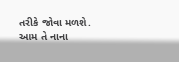તરીકે જોવા મળશે. આમ તે નાના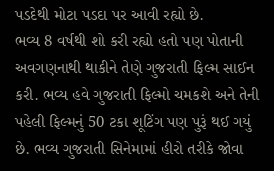પડદેથી મોટા પડદા પર આવી રહ્યો છે.
ભવ્ય 8 વર્ષથી શો કરી રહ્યો હતો પણ પોતાની અવગણનાથી થાકીને તેણે ગુજરાતી ફિલ્મ સાઈન કરી. ભવ્ય હવે ગુજરાતી ફિલ્મો ચમકશે અને તેની પહેલી ફિલ્મનું 50 ટકા શૂટિંગ પણ પુરૂં થઈ ગયું છે. ભવ્ય ગુજરાતી સિનેમામાં હીરો તરીકે જોવા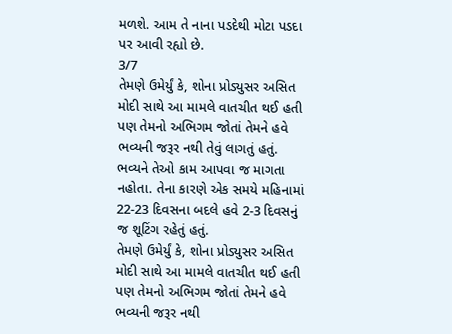મળશે. આમ તે નાના પડદેથી મોટા પડદા પર આવી રહ્યો છે.
3/7
તેમણે ઉમેર્યું કે, શોના પ્રોડ્યુસર અસિત મોદી સાથે આ મામલે વાતચીત થઈ હતી પણ તેમનો અભિગમ જોતાં તેમને હવે ભવ્યની જરૂર નથી તેવું લાગતું હતું. ભવ્યને તેઓ કામ આપવા જ માગતા નહોતા. તેના કારણે એક સમયે મહિનામાં 22-23 દિવસના બદલે હવે 2-3 દિવસનું જ શૂટિંગ રહેતું હતું.
તેમણે ઉમેર્યું કે, શોના પ્રોડ્યુસર અસિત મોદી સાથે આ મામલે વાતચીત થઈ હતી પણ તેમનો અભિગમ જોતાં તેમને હવે ભવ્યની જરૂર નથી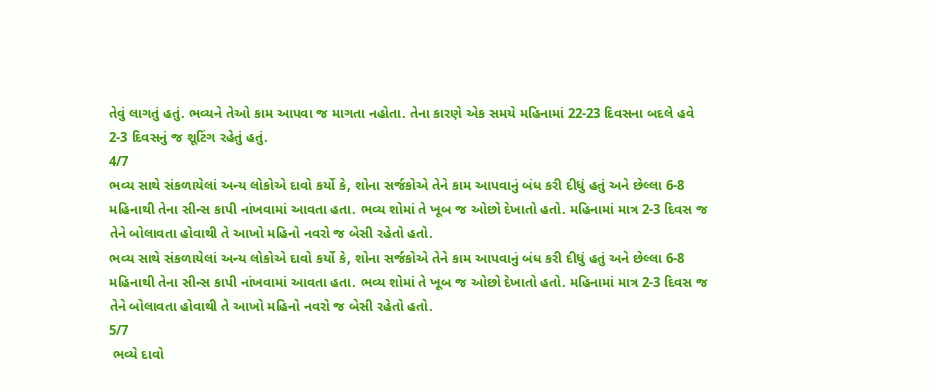તેવું લાગતું હતું. ભવ્યને તેઓ કામ આપવા જ માગતા નહોતા. તેના કારણે એક સમયે મહિનામાં 22-23 દિવસના બદલે હવે 2-3 દિવસનું જ શૂટિંગ રહેતું હતું.
4/7
ભવ્ય સાથે સંકળાયેલાં અન્ય લોકોએ દાવો કર્યો કે, શોના સર્જકોએ તેને કામ આપવાનું બંધ કરી દીધું હતું અને છેલ્લા 6-8 મહિનાથી તેના સીન્સ કાપી નાંખવામાં આવતા હતા. ભવ્ય શોમાં તે ખૂબ જ ઓછો દેખાતો હતો. મહિનામાં માત્ર 2-3 દિવસ જ તેને બોલાવતા હોવાથી તે આખો મહિનો નવરો જ બેસી રહેતો હતો.
ભવ્ય સાથે સંકળાયેલાં અન્ય લોકોએ દાવો કર્યો કે, શોના સર્જકોએ તેને કામ આપવાનું બંધ કરી દીધું હતું અને છેલ્લા 6-8 મહિનાથી તેના સીન્સ કાપી નાંખવામાં આવતા હતા. ભવ્ય શોમાં તે ખૂબ જ ઓછો દેખાતો હતો. મહિનામાં માત્ર 2-3 દિવસ જ તેને બોલાવતા હોવાથી તે આખો મહિનો નવરો જ બેસી રહેતો હતો.
5/7
 ભવ્યે દાવો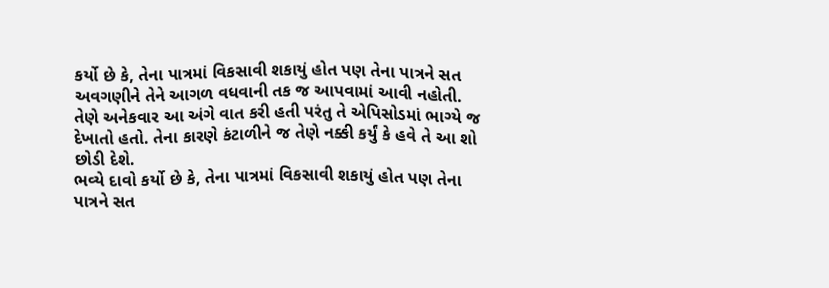કર્યો છે કે, તેના પાત્રમાં વિકસાવી શકાયું હોત પણ તેના પાત્રને સત અવગણીને તેને આગળ વધવાની તક જ આપવામાં આવી નહોતી. તેણે અનેકવાર આ અંગે વાત કરી હતી પરંતુ તે એપિસોડમાં ભાગ્યે જ દેખાતો હતો. તેના કારણે કંટાળીને જ તેણે નક્કી કર્યું કે હવે તે આ શો છોડી દેશે.
ભવ્યે દાવો કર્યો છે કે, તેના પાત્રમાં વિકસાવી શકાયું હોત પણ તેના પાત્રને સત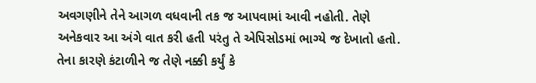અવગણીને તેને આગળ વધવાની તક જ આપવામાં આવી નહોતી. તેણે અનેકવાર આ અંગે વાત કરી હતી પરંતુ તે એપિસોડમાં ભાગ્યે જ દેખાતો હતો. તેના કારણે કંટાળીને જ તેણે નક્કી કર્યું કે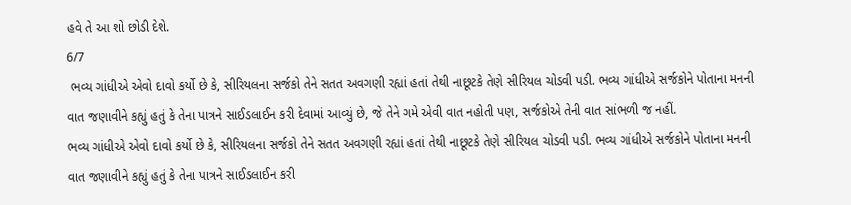હવે તે આ શો છોડી દેશે.
6/7
 ભવ્ય ગાંધીએ એવો દાવો કર્યો છે કે, સીરિયલના સર્જકો તેને સતત અવગણી રહ્યાં હતાં તેથી નાછૂટકે તેણે સીરિયલ ચોડવી પડી. ભવ્ય ગાંધીએ સર્જકોને પોતાના મનની વાત જણાવીને કહ્યું હતું કે તેના પાત્રને સાઈડલાઈન કરી દેવામાં આવ્યું છે, જે તેને ગમે એવી વાત નહોતી પણ, સર્જકોએ તેની વાત સાંભળી જ નહીં.
ભવ્ય ગાંધીએ એવો દાવો કર્યો છે કે, સીરિયલના સર્જકો તેને સતત અવગણી રહ્યાં હતાં તેથી નાછૂટકે તેણે સીરિયલ ચોડવી પડી. ભવ્ય ગાંધીએ સર્જકોને પોતાના મનની વાત જણાવીને કહ્યું હતું કે તેના પાત્રને સાઈડલાઈન કરી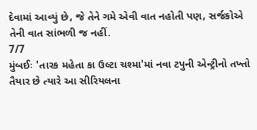દેવામાં આવ્યું છે, જે તેને ગમે એવી વાત નહોતી પણ, સર્જકોએ તેની વાત સાંભળી જ નહીં.
7/7
મુંબઈઃ 'તારક મહેતા કા ઉલ્ટા ચશ્મા'માં નવા ટપુની એન્ટ્રીનો તખ્તો તૈયાર છે ત્યારે આ સીરિયલના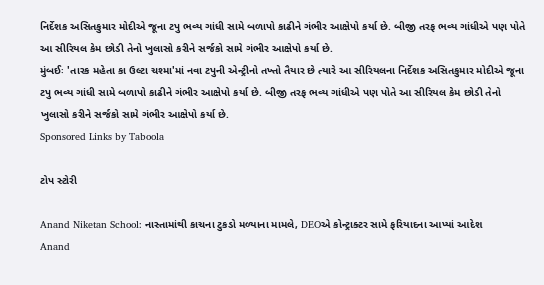નિર્દેશક અસિતકુમાર મોદીએ જૂના ટપુ ભવ્ય ગાંધી સામે બળાપો કાઢીને ગંભીર આક્ષેપો કર્યા છે. બીજી તરફ ભવ્ય ગાંધીએ પણ પોતે આ સીરિયલ કેમ છોડી તેનો ખુલાસો કરીને સર્જકો સામે ગંભીર આક્ષેપો કર્યા છે.
મુંબઈઃ 'તારક મહેતા કા ઉલ્ટા ચશ્મા'માં નવા ટપુની એન્ટ્રીનો તખ્તો તૈયાર છે ત્યારે આ સીરિયલના નિર્દેશક અસિતકુમાર મોદીએ જૂના ટપુ ભવ્ય ગાંધી સામે બળાપો કાઢીને ગંભીર આક્ષેપો કર્યા છે. બીજી તરફ ભવ્ય ગાંધીએ પણ પોતે આ સીરિયલ કેમ છોડી તેનો ખુલાસો કરીને સર્જકો સામે ગંભીર આક્ષેપો કર્યા છે.
Sponsored Links by Taboola

ટોપ સ્ટોરી

Anand Niketan School: નાસ્તામાંથી કાચના ટુકડો મળ્યાના મામલે, DEOએ કોન્ટ્રાક્ટર સામે ફરિયાદના આપ્યાં આદેશ
Anand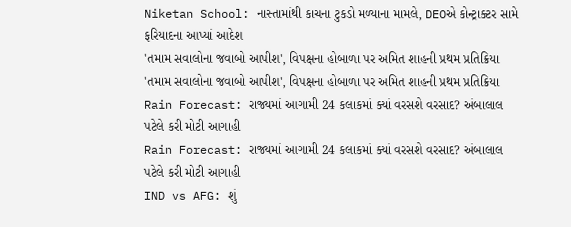Niketan School: નાસ્તામાંથી કાચના ટુકડો મળ્યાના મામલે, DEOએ કોન્ટ્રાક્ટર સામે ફરિયાદના આપ્યાં આદેશ
'તમામ સવાલોના જવાબો આપીશ', વિપક્ષના હોબાળા પર અમિત શાહની પ્રથમ પ્રતિક્રિયા
'તમામ સવાલોના જવાબો આપીશ', વિપક્ષના હોબાળા પર અમિત શાહની પ્રથમ પ્રતિક્રિયા
Rain Forecast: રાજ્યમાં આગામી 24 કલાકમાં ક્યાં વરસશે વરસાદ? અંબાલાલ પટેલે કરી મોટી આગાહી
Rain Forecast: રાજ્યમાં આગામી 24 કલાકમાં ક્યાં વરસશે વરસાદ? અંબાલાલ પટેલે કરી મોટી આગાહી
IND vs AFG: શું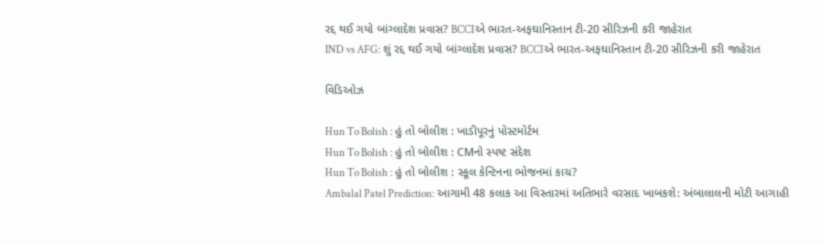રદ્દ થઈ ગયો બાંગ્લાદેશ પ્રવાસ? BCCIએ ભારત-અફઘાનિસ્તાન ટી-20 સીરિઝની કરી જાહેરાત
IND vs AFG: શું રદ્દ થઈ ગયો બાંગ્લાદેશ પ્રવાસ? BCCIએ ભારત-અફઘાનિસ્તાન ટી-20 સીરિઝની કરી જાહેરાત

વિડિઓઝ

Hun To Bolish : હું તો બોલીશ : ખાડીપૂરનું પોસ્ટમોર્ટમ
Hun To Bolish : હું તો બોલીશ : CMનો સ્પષ્ટ સંદેશ
Hun To Bolish : હું તો બોલીશ : સ્કૂલ કેન્ટિનના ભોજનમાં કાચ?
Ambalal Patel Prediction: આગામી 48 કલાક આ વિસ્તારમાં અતિભારે વરસાદ ખાબકશે: અંબાલાલની મોટી આગાહી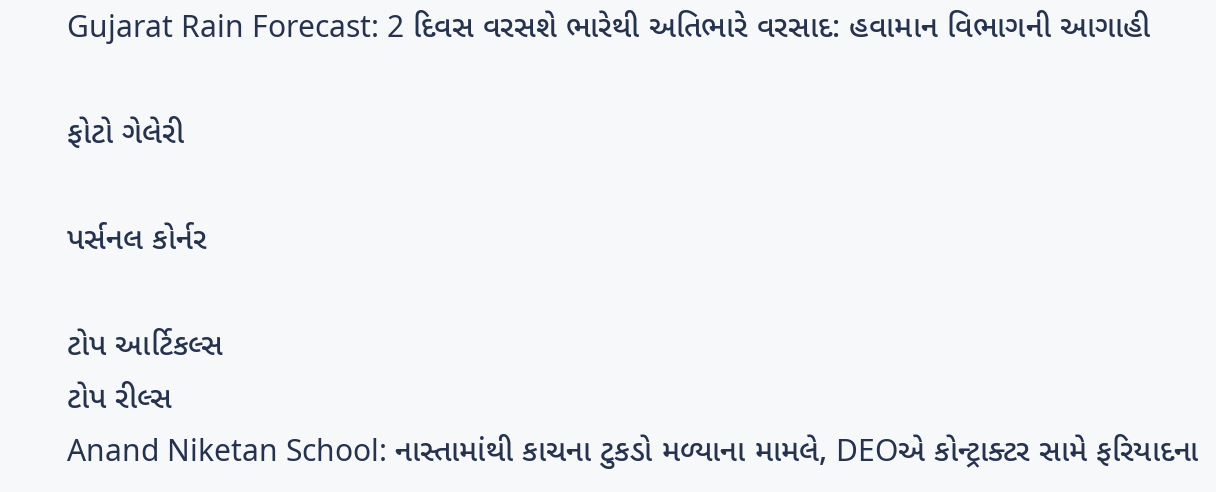Gujarat Rain Forecast: 2 દિવસ વરસશે ભારેથી અતિભારે વરસાદ: હવામાન વિભાગની આગાહી

ફોટો ગેલેરી

પર્સનલ કોર્નર

ટોપ આર્ટિકલ્સ
ટોપ રીલ્સ
Anand Niketan School: નાસ્તામાંથી કાચના ટુકડો મળ્યાના મામલે, DEOએ કોન્ટ્રાક્ટર સામે ફરિયાદના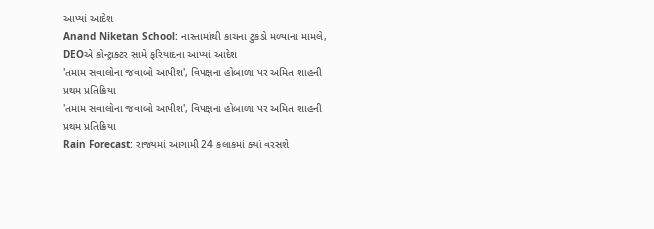આપ્યાં આદેશ
Anand Niketan School: નાસ્તામાંથી કાચના ટુકડો મળ્યાના મામલે, DEOએ કોન્ટ્રાક્ટર સામે ફરિયાદના આપ્યાં આદેશ
'તમામ સવાલોના જવાબો આપીશ', વિપક્ષના હોબાળા પર અમિત શાહની પ્રથમ પ્રતિક્રિયા
'તમામ સવાલોના જવાબો આપીશ', વિપક્ષના હોબાળા પર અમિત શાહની પ્રથમ પ્રતિક્રિયા
Rain Forecast: રાજ્યમાં આગામી 24 કલાકમાં ક્યાં વરસશે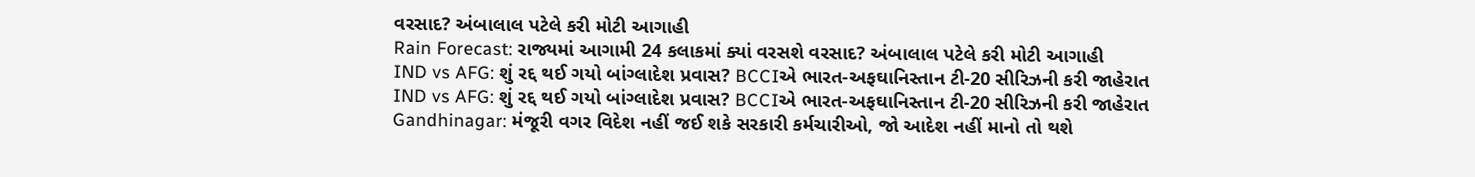વરસાદ? અંબાલાલ પટેલે કરી મોટી આગાહી
Rain Forecast: રાજ્યમાં આગામી 24 કલાકમાં ક્યાં વરસશે વરસાદ? અંબાલાલ પટેલે કરી મોટી આગાહી
IND vs AFG: શું રદ્દ થઈ ગયો બાંગ્લાદેશ પ્રવાસ? BCCIએ ભારત-અફઘાનિસ્તાન ટી-20 સીરિઝની કરી જાહેરાત
IND vs AFG: શું રદ્દ થઈ ગયો બાંગ્લાદેશ પ્રવાસ? BCCIએ ભારત-અફઘાનિસ્તાન ટી-20 સીરિઝની કરી જાહેરાત
Gandhinagar: મંજૂરી વગર વિદેશ નહીં જઈ શકે સરકારી કર્મચારીઓ, જો આદેશ નહીં માનો તો થશે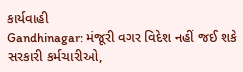કાર્યવાહી
Gandhinagar: મંજૂરી વગર વિદેશ નહીં જઈ શકે સરકારી કર્મચારીઓ,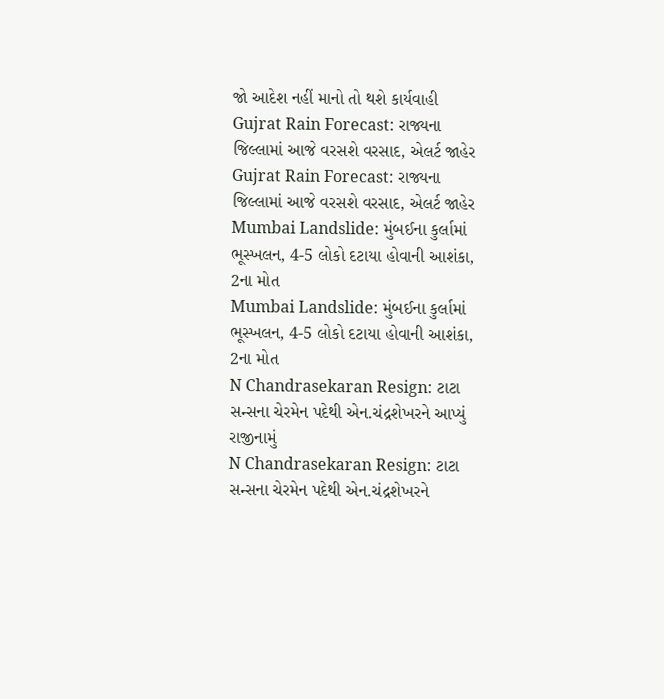જો આદેશ નહીં માનો તો થશે કાર્યવાહી
Gujrat Rain Forecast: રાજ્યના જિલ્લામાં આજે વરસશે વરસાદ, એલર્ટ જાહેર
Gujrat Rain Forecast: રાજ્યના જિલ્લામાં આજે વરસશે વરસાદ, એલર્ટ જાહેર
Mumbai Landslide: મુંબઈના કુર્લામાં ભૂસ્ખલન, 4-5 લોકો દટાયા હોવાની આશંકા, 2ના મોત
Mumbai Landslide: મુંબઈના કુર્લામાં ભૂસ્ખલન, 4-5 લોકો દટાયા હોવાની આશંકા, 2ના મોત
N Chandrasekaran Resign: ટાટા સન્સના ચેરમેન પદેથી એન.ચંદ્રશેખરને આપ્યું રાજીનામું
N Chandrasekaran Resign: ટાટા સન્સના ચેરમેન પદેથી એન.ચંદ્રશેખરને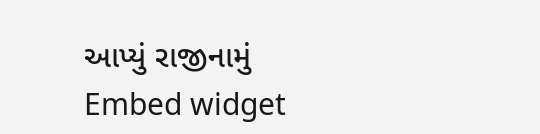આપ્યું રાજીનામું
Embed widget